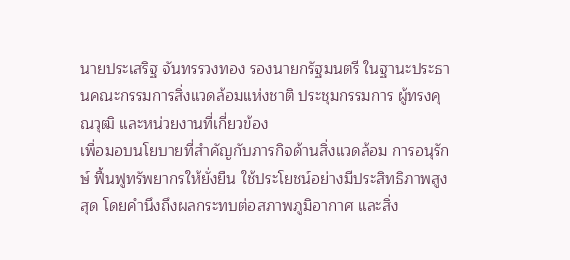นายประเสริฐ จันทรรวงทอง รองนายกรัฐมนตรี ในฐานะประธานคณะกรรมการสิ่งแวดล้อมแห่งชาติ ประชุมกรรมการ ผู้ทรงคุณวุฒิ และหน่วยงานที่เกี่ยวข้อง
เพื่อมอบนโยบายที่สำคัญกับภารกิจด้านสิ่งแวดล้อม การอนุรักษ์ ฟื้นฟูทรัพยากรให้ยั่งยืน ใช้ประโยชน์อย่างมีประสิทธิภาพสูงสุด โดยคำนึงถึงผลกระทบต่อสภาพภูมิอากาศ และสิ่ง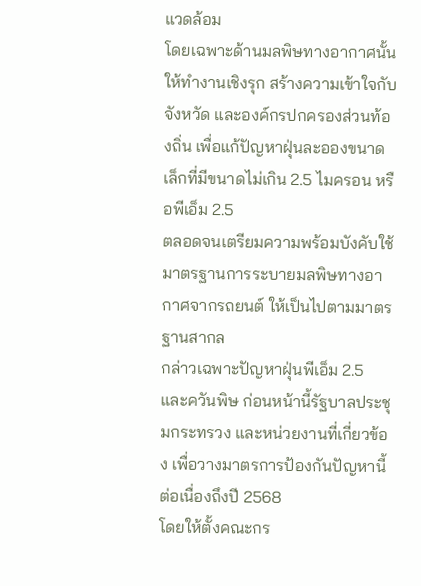แวดล้อม
โดยเฉพาะด้านมลพิษทางอากาศนั้น ให้ทำงานเชิงรุก สร้างความเข้าใจกับจังหวัด และองค์กรปกครองส่วนท้องถิ่น เพื่อแก้ปัญหาฝุ่นละอองขนาดเล็กที่มีขนาดไม่เกิน 2.5 ไมครอน หรือพีเอ็ม 2.5
ตลอดจนเตรียมความพร้อมบังคับใช้มาตรฐานการระบายมลพิษทางอากาศจากรถยนต์ ให้เป็นไปตามมาตรฐานสากล
กล่าวเฉพาะปัญหาฝุ่นพีเอ็ม 2.5 และควันพิษ ก่อนหน้านี้รัฐบาลประชุมกระทรวง และหน่วยงานที่เกี่ยวข้อง เพื่อวางมาตรการป้องกันปัญหานี้ต่อเนื่องถึงปี 2568
โดยให้ตั้งคณะกร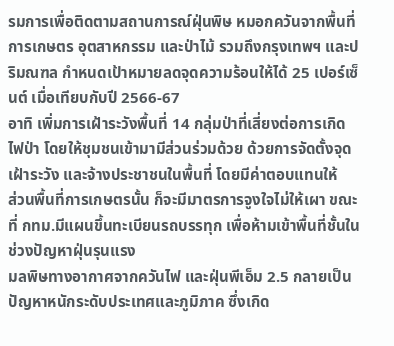รมการเพื่อติดตามสถานการณ์ฝุ่นพิษ หมอกควันจากพื้นที่การเกษตร อุตสาหกรรม และป่าไม้ รวมถึงกรุงเทพฯ และปริมณฑล กำหนดเป้าหมายลดจุดความร้อนให้ได้ 25 เปอร์เซ็นต์ เมื่อเทียบกับปี 2566-67
อาทิ เพิ่มการเฝ้าระวังพื้นที่ 14 กลุ่มป่าที่เสี่ยงต่อการเกิดไฟป่า โดยให้ชุมชนเข้ามามีส่วนร่วมด้วย ด้วยการจัดตั้งจุดเฝ้าระวัง และจ้างประชาชนในพื้นที่ โดยมีค่าตอบแทนให้
ส่วนพื้นที่การเกษตรนั้น ก็จะมีมาตรการจูงใจไม่ให้เผา ขณะที่ กทม.มีแผนขึ้นทะเบียนรถบรรทุก เพื่อห้ามเข้าพื้นที่ชั้นในช่วงปัญหาฝุ่นรุนแรง
มลพิษทางอากาศจากควันไฟ และฝุ่นพีเอ็ม 2.5 กลายเป็นปัญหาหนักระดับประเทศและภูมิภาค ซึ่งเกิด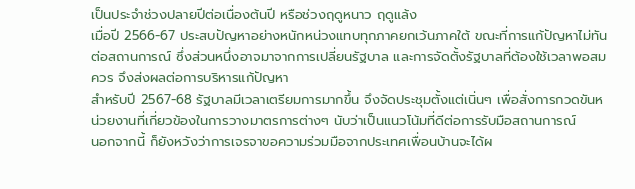เป็นประจำช่วงปลายปีต่อเนื่องต้นปี หรือช่วงฤดูหนาว ฤดูแล้ง
เมื่อปี 2566-67 ประสบปัญหาอย่างหนักหน่วงแทบทุกภาคยกเว้นภาคใต้ ขณะที่การแก้ปัญหาไม่ทันต่อสถานการณ์ ซึ่งส่วนหนึ่งอาจมาจากการเปลี่ยนรัฐบาล และการจัดตั้งรัฐบาลที่ต้องใช้เวลาพอสมควร จึงส่งผลต่อการบริหารแก้ปัญหา
สำหรับปี 2567-68 รัฐบาลมีเวลาเตรียมการมากขึ้น จึงจัดประชุมตั้งแต่เนิ่นๆ เพื่อสั่งการกวดขันหน่วยงานที่เกี่ยวข้องในการวางมาตรการต่างๆ นับว่าเป็นแนวโน้มที่ดีต่อการรับมือสถานการณ์
นอกจากนี้ ก็ยังหวังว่าการเจรจาขอความร่วมมือจากประเทศเพื่อนบ้านจะได้ผ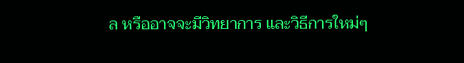ล หรืออาจจะมีวิทยาการ และวิธีการใหม่ๆ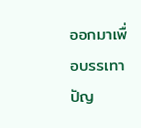ออกมาเพื่อบรรเทาปัญ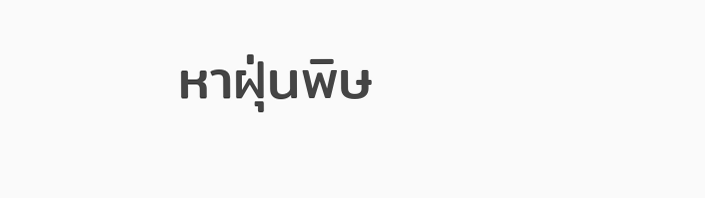หาฝุ่นพิษ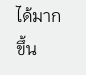ได้มากขึ้น